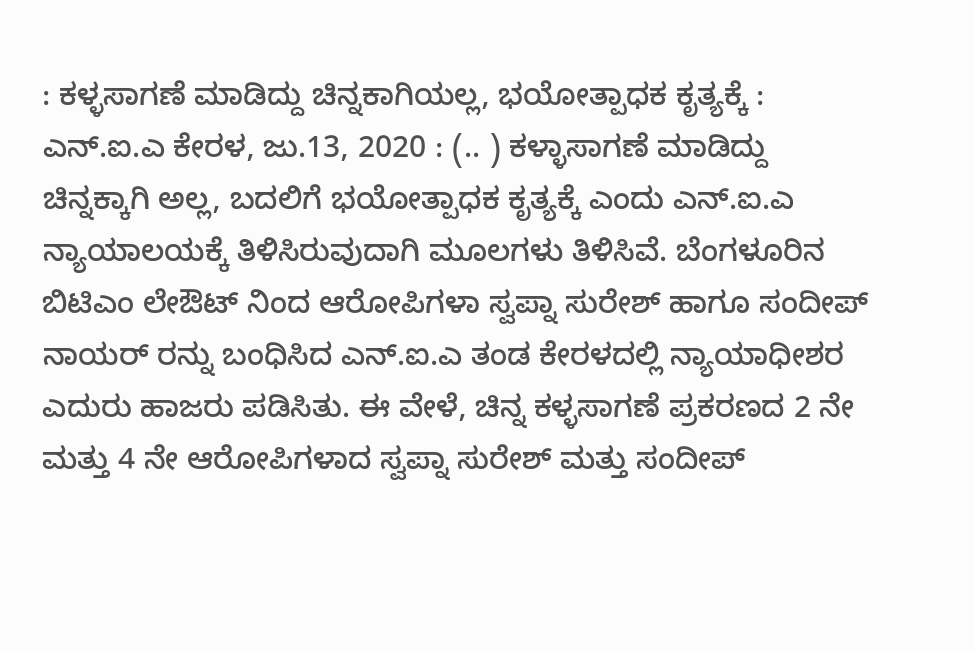: ಕಳ್ಳಸಾಗಣೆ ಮಾಡಿದ್ದು ಚಿನ್ನಕಾಗಿಯಲ್ಲ, ಭಯೋತ್ಪಾಧಕ ಕೃತ್ಯಕ್ಕೆ : ಎನ್.ಐ.ಎ ಕೇರಳ, ಜು.13, 2020 : (.. ) ಕಳ್ಳಾಸಾಗಣೆ ಮಾಡಿದ್ದು ಚಿನ್ನಕ್ಕಾಗಿ ಅಲ್ಲ, ಬದಲಿಗೆ ಭಯೋತ್ಪಾಧಕ ಕೃತ್ಯಕ್ಕೆ ಎಂದು ಎನ್.ಐ.ಎ ನ್ಯಾಯಾಲಯಕ್ಕೆ ತಿಳಿಸಿರುವುದಾಗಿ ಮೂಲಗಳು ತಿಳಿಸಿವೆ. ಬೆಂಗಳೂರಿನ ಬಿಟಿಎಂ ಲೇಔಟ್ ನಿಂದ ಆರೋಪಿಗಳಾ ಸ್ವಪ್ನಾ ಸುರೇಶ್ ಹಾಗೂ ಸಂದೀಪ್ ನಾಯರ್ ರನ್ನು ಬಂಧಿಸಿದ ಎನ್.ಐ.ಎ ತಂಡ ಕೇರಳದಲ್ಲಿ ನ್ಯಾಯಾಧೀಶರ ಎದುರು ಹಾಜರು ಪಡಿಸಿತು. ಈ ವೇಳೆ, ಚಿನ್ನ ಕಳ್ಳಸಾಗಣೆ ಪ್ರಕರಣದ 2 ನೇ ಮತ್ತು 4 ನೇ ಆರೋಪಿಗಳಾದ ಸ್ವಪ್ನಾ ಸುರೇಶ್ ಮತ್ತು ಸಂದೀಪ್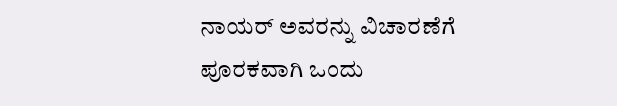ನಾಯರ್ ಅವರನ್ನು ವಿಚಾರಣೆಗೆ ಪೂರಕವಾಗಿ ಒಂದು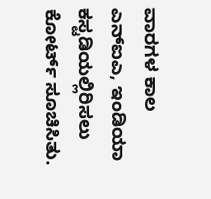ವಾರಗಳ ಕಾಲ ಎನ್ಐಎ, ಇಂಡಿಯಾ ಕಸ್ಟಡಿಯಲ್ಲಿರಿಸಲು ಕೋರ್ಟ್ ಸೂಚಿಸಿತು.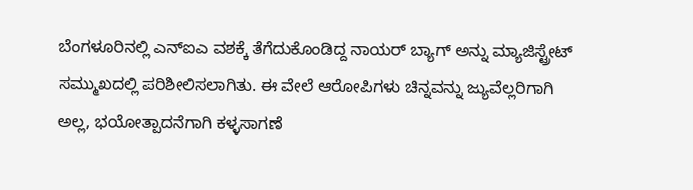ಬೆಂಗಳೂರಿನಲ್ಲಿ ಎನ್ಐಎ ವಶಕ್ಕೆ ತೆಗೆದುಕೊಂಡಿದ್ದ ನಾಯರ್ ಬ್ಯಾಗ್ ಅನ್ನು ಮ್ಯಾಜಿಸ್ಟ್ರೇಟ್ ಸಮ್ಮುಖದಲ್ಲಿ ಪರಿಶೀಲಿಸಲಾಗಿತು. ಈ ವೇಲೆ ಆರೋಪಿಗಳು ಚಿನ್ನವನ್ನು ಜ್ಯುವೆಲ್ಲರಿಗಾಗಿ ಅಲ್ಲ, ಭಯೋತ್ಪಾದನೆಗಾಗಿ ಕಳ್ಳಸಾಗಣೆ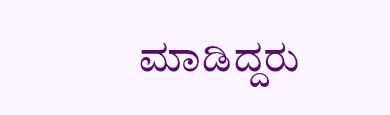ಮಾಡಿದ್ದರು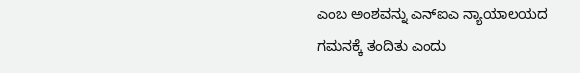ಎಂಬ ಅಂಶವನ್ನು ಎನ್ಐಎ ನ್ಯಾಯಾಲಯದ ಗಮನಕ್ಕೆ ತಂದಿತು ಎಂದು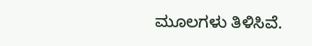ಮೂಲಗಳು ತಿಳಿಸಿವೆ.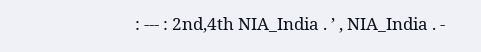: --- : 2nd,4th NIA_India . ’ , NIA_India . -